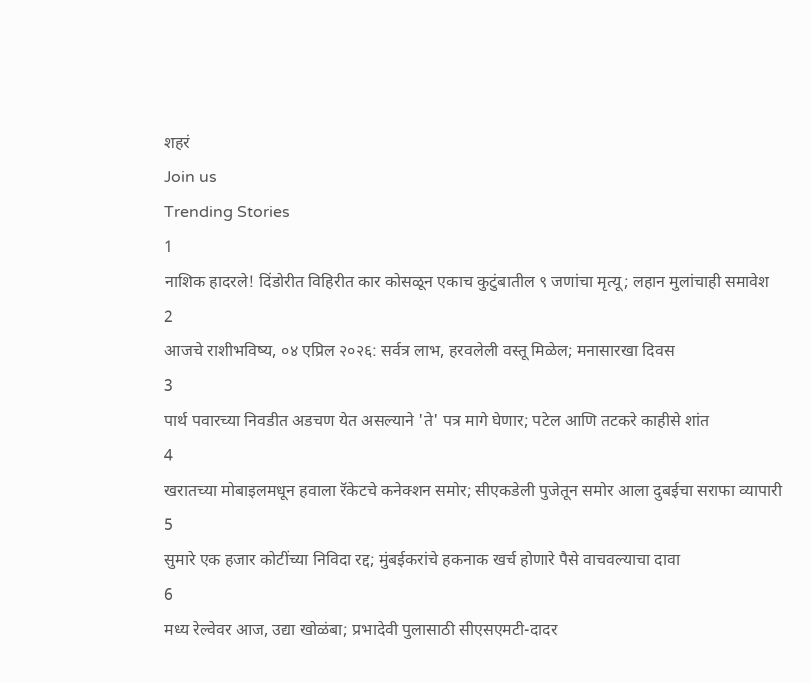शहरं
Join us
Trending Stories
1
नाशिक हादरले! दिंडोरीत विहिरीत कार कोसळून एकाच कुटुंबातील ९ जणांचा मृत्यू; लहान मुलांचाही समावेश
2
आजचे राशीभविष्य, ०४ एप्रिल २०२६: सर्वत्र लाभ, हरवलेली वस्तू मिळेल; मनासारखा दिवस
3
पार्थ पवारच्या निवडीत अडचण येत असल्याने 'ते' पत्र मागे घेणार; पटेल आणि तटकरे काहीसे शांत
4
खरातच्या मोबाइलमधून हवाला रॅकेटचे कनेक्शन समोर; सीएकडेली पुजेतून समोर आला दुबईचा सराफा व्यापारी
5
सुमारे एक हजार कोटींच्या निविदा रद्द; मुंबईकरांचे हकनाक खर्च होणारे पैसे वाचवल्याचा दावा
6
मध्य रेल्वेवर आज, उद्या खोळंबा; प्रभादेवी पुलासाठी सीएसएमटी-दादर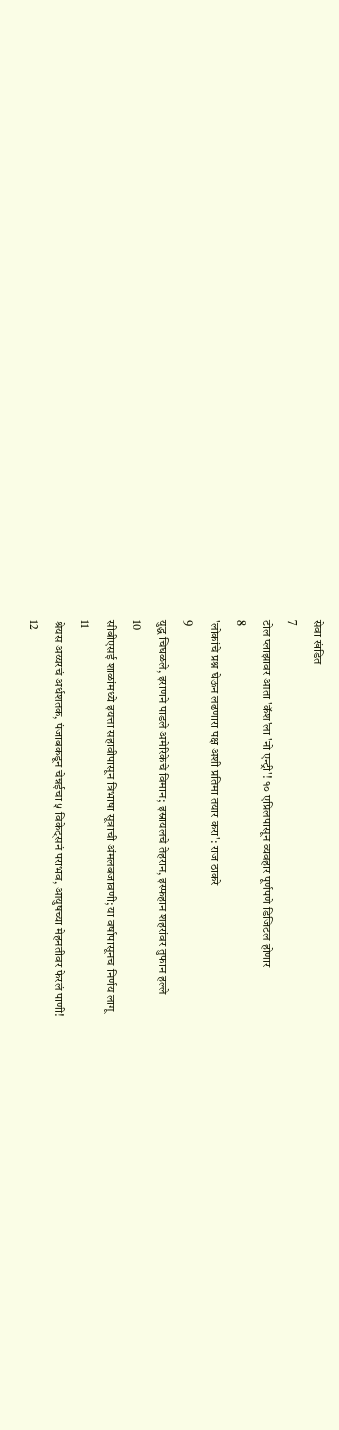सेवा खंडित
7
टोल प्लाझावर आता 'कॅश'ला 'नो एन्ट्री'! १० एप्रिलपासून व्यवहार पूर्णपणे डिजिटल होणार
8
'लोकांचे प्रश्न घेऊन लढणारा पक्ष अशी प्रतिमा तयार करा': राज ठाकरे
9
युद्ध चिघळले, इराणने पाडले अमेरिकेचे विमान; इस्रायलचे तेहरान, इस्फहान शहरांवर तुफान हल्ले
10
सीबीएसई शाळांमध्ये इयत्ता सहावीपासून त्रिभाषा सूत्राची अंमलबजावणी; या वर्षापासूनच निर्णय लागू
11
श्रेयस अय्यरचं अर्धशतक, पंजाबकडून चेन्नईचा ५ विकेट्सनं पराभव, आयुषच्या मेहनतीवर फेरलं पाणी!
12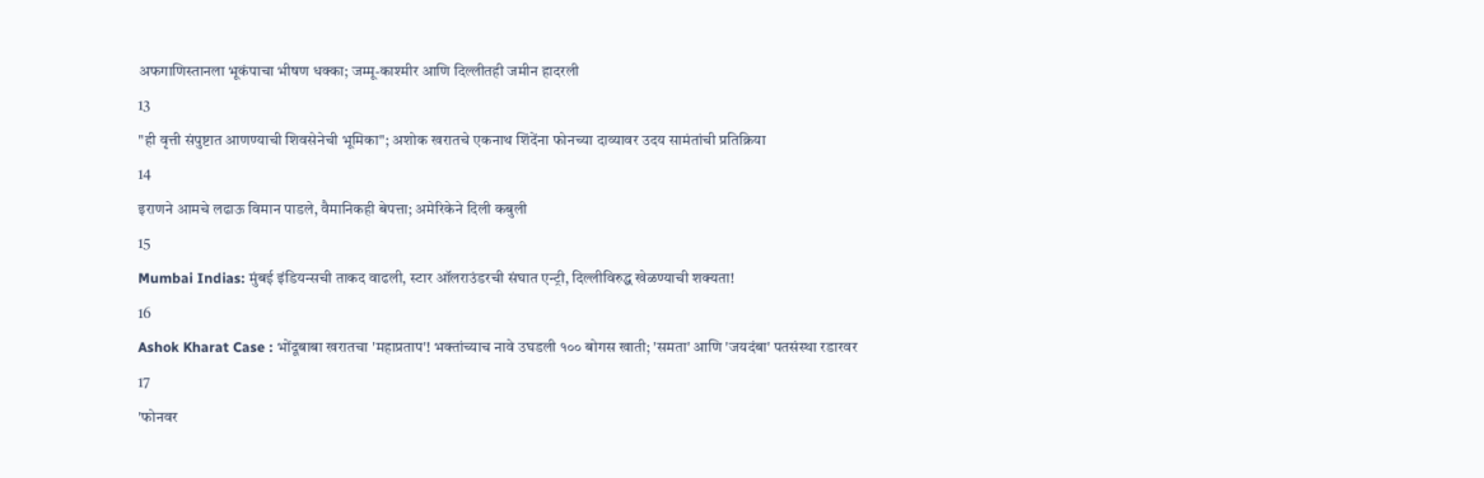अफगाणिस्तानला भूकंपाचा भीषण धक्का; जम्मू-काश्मीर आणि दिल्लीतही जमीन हादरली
13
"ही वृत्ती संपुष्टात आणण्याची शिवसेनेची भूमिका"; अशोक खरातचे एकनाथ शिंदेंना फोनच्या दाव्यावर उदय सामंतांची प्रतिक्रिया
14
इराणने आमचे लढाऊ विमान पाडले, वैमानिकही बेपत्ता; अमेरिकेने दिली कबुली
15
Mumbai Indias: मुंबई इंडियन्सची ताकद वाढली, स्टार ऑलराउंडरची संघात एन्ट्री, दिल्लीविरुद्ध खेळण्याची शक्यता!
16
Ashok Kharat Case : भोंदूबाबा खरातचा 'महाप्रताप'! भक्तांच्याच नावे उघडली १०० बोगस खाती; 'समता' आणि 'जयदंबा' पतसंस्था रडारवर
17
'फोनवर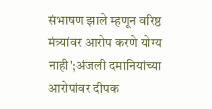संभाषण झाले म्हणून वरिष्ठ मंत्र्यांवर आरोप करणे योग्य नाही';अंजली दमानियांच्या आरोपांवर दीपक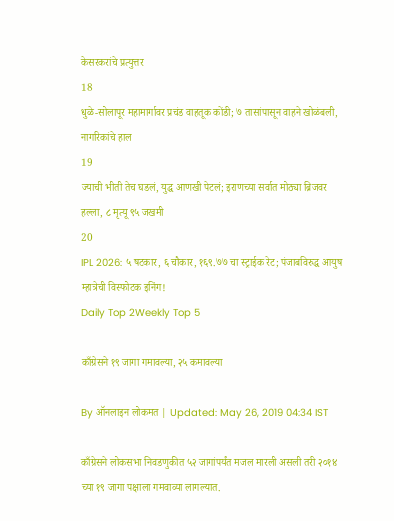केसरकरांचे प्रत्युत्तर
18
धुळे-सोलापूर महामार्गावर प्रचंड वाहतूक कोंडी; ७ तासांपासून वाहने खोळंबली, नागरिकांचे हाल
19
ज्याची भीती तेच घडलं, युद्ध आणखी पेटलं; इराणच्या सर्वात मोठ्या ब्रिजवर हल्ला, ८ मृत्यू ९५ जखमी
20
IPL 2026: ५ षटकार, ६ चौकार, १६९.७७ चा स्ट्राईक रेट; पंजाबविरुद्ध आयुष म्हात्रेची विस्फोटक इनिंग!
Daily Top 2Weekly Top 5

काँग्रेसने १९ जागा गमावल्या, २५ कमावल्या

By ऑनलाइन लोकमत | Updated: May 26, 2019 04:34 IST

काँग्रेसने लोकसभा निवडणुकीत ५२ जागांपर्यंत मजल मारली असली तरी २०१४ च्या १९ जागा पक्षाला गमवाव्या लागल्यात.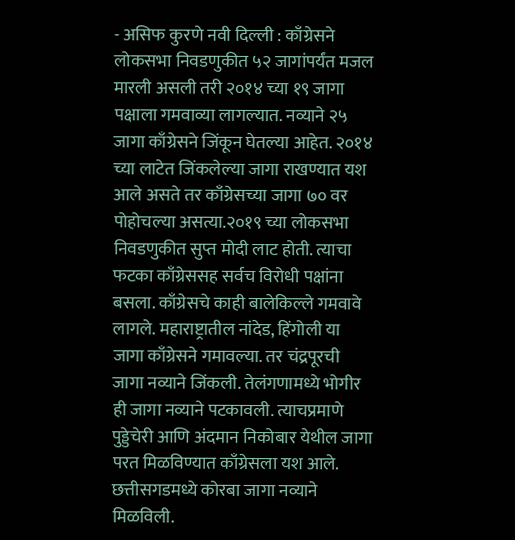- असिफ कुरणे नवी दिल्ली : काँग्रेसने लोकसभा निवडणुकीत ५२ जागांपर्यंत मजल मारली असली तरी २०१४ च्या १९ जागा पक्षाला गमवाव्या लागल्यात. नव्याने २५ जागा काँग्रेसने जिंकून घेतल्या आहेत. २०१४ च्या लाटेत जिंकलेल्या जागा राखण्यात यश आले असते तर काँग्रेसच्या जागा ७० वर पोहोचल्या असत्या.२०१९ च्या लोकसभा निवडणुकीत सुप्त मोदी लाट होती. त्याचा फटका काँग्रेससह सर्वच विरोधी पक्षांना बसला. काँग्रेसचे काही बालेकिल्ले गमवावे लागले. महाराष्ट्रातील नांदेड, हिंगोली या जागा काँग्रेसने गमावल्या. तर चंद्रपूरची जागा नव्याने जिंकली. तेलंगणामध्ये भोगीर ही जागा नव्याने पटकावली. त्याचप्रमाणे पुड्डेचेरी आणि अंदमान निकोबार येथील जागा परत मिळविण्यात काँग्रेसला यश आले. छत्तीसगडमध्ये कोरबा जागा नव्याने मिळविली.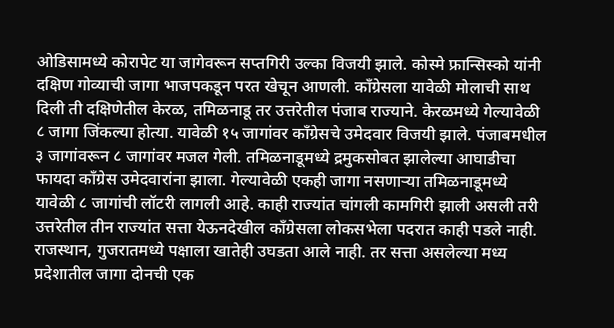ओडिसामध्ये कोरापेट या जागेवरून सप्तगिरी उल्का विजयी झाले. कोस्मे फ्रान्सिस्को यांनी दक्षिण गोव्याची जागा भाजपकडून परत खेचून आणली. काँग्रेसला यावेळी मोलाची साथ दिली ती दक्षिणेतील केरळ, तमिळनाडू तर उत्तरेतील पंजाब राज्याने. केरळमध्ये गेल्यावेळी ८ जागा जिंकल्या होत्या. यावेळी १५ जागांवर काँग्रेसचे उमेदवार विजयी झाले. पंजाबमधील ३ जागांवरून ८ जागांवर मजल गेली. तमिळनाडूमध्ये द्रमुकसोबत झालेल्या आघाडीचा फायदा काँग्रेस उमेदवारांना झाला. गेल्यावेळी एकही जागा नसणाऱ्या तमिळनाडूमध्ये यावेळी ८ जागांची लॉटरी लागली आहे. काही राज्यांत चांगली कामगिरी झाली असली तरी उत्तरेतील तीन राज्यांत सत्ता येऊनदेखील काँग्रेसला लोकसभेला पदरात काही पडले नाही. राजस्थान, गुजरातमध्ये पक्षाला खातेही उघडता आले नाही. तर सत्ता असलेल्या मध्य प्रदेशातील जागा दोनची एक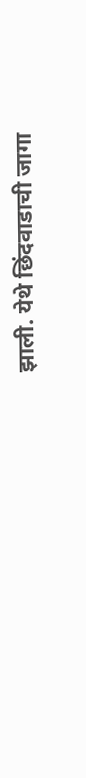झाली. येथे छिंदवाडाची जागा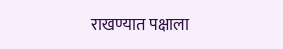राखण्यात पक्षाला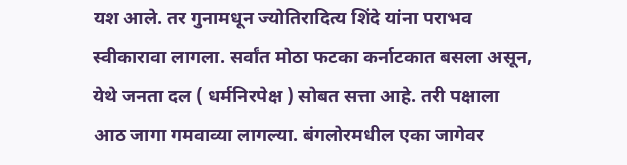यश आले. तर गुनामधून ज्योतिरादित्य शिंदे यांना पराभव स्वीकारावा लागला. सर्वांत मोठा फटका कर्नाटकात बसला असून, येथे जनता दल ( धर्मनिरपेक्ष ) सोबत सत्ता आहे. तरी पक्षाला आठ जागा गमवाव्या लागल्या. बंगलोरमधील एका जागेवर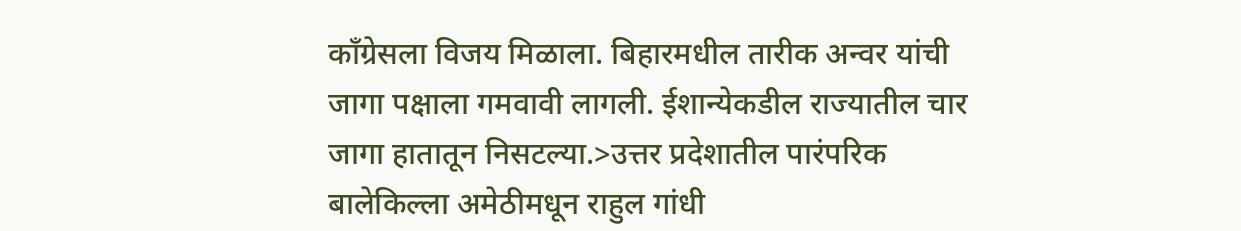काँग्रेसला विजय मिळाला. बिहारमधील तारीक अन्वर यांची जागा पक्षाला गमवावी लागली. ईशान्येकडील राज्यातील चार जागा हातातून निसटल्या.>उत्तर प्रदेशातील पारंपरिक बालेकिल्ला अमेठीमधून राहुल गांधी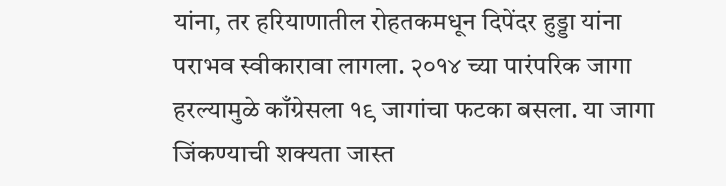यांना, तर हरियाणातील रोहतकमधून दिपेंदर हुड्डा यांना पराभव स्वीकारावा लागला. २०१४ च्या पारंपरिक जागा हरल्यामुळे काँग्रेसला १९ जागांचा फटका बसला. या जागा जिंकण्याची शक्यता जास्त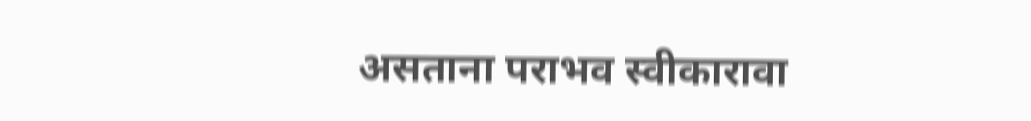असताना पराभव स्वीकारावा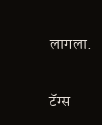लागला.

टॅग्स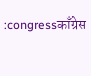:congressकाँग्रेस